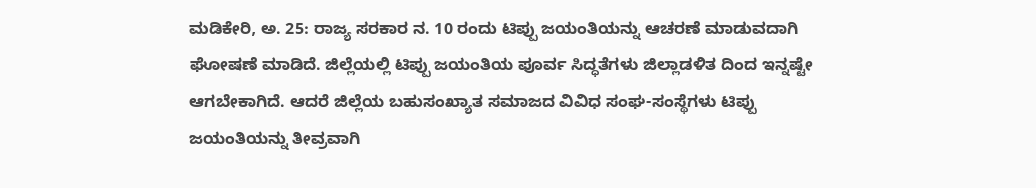ಮಡಿಕೇರಿ, ಅ. 25: ರಾಜ್ಯ ಸರಕಾರ ನ. 10 ರಂದು ಟಿಪ್ಪು ಜಯಂತಿಯನ್ನು ಆಚರಣೆ ಮಾಡುವದಾಗಿ ಘೋಷಣೆ ಮಾಡಿದೆ. ಜಿಲ್ಲೆಯಲ್ಲಿ ಟಿಪ್ಪು ಜಯಂತಿಯ ಪೂರ್ವ ಸಿದ್ಧತೆಗಳು ಜಿಲ್ಲಾಡಳಿತ ದಿಂದ ಇನ್ನಷ್ಟೇ ಆಗಬೇಕಾಗಿದೆ. ಆದರೆ ಜಿಲ್ಲೆಯ ಬಹುಸಂಖ್ಯಾತ ಸಮಾಜದ ವಿವಿಧ ಸಂಘ-ಸಂಸ್ಥೆಗಳು ಟಿಪ್ಪು ಜಯಂತಿಯನ್ನು ತೀವ್ರವಾಗಿ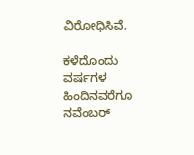ವಿರೋಧಿಸಿವೆ.

ಕಳೆದೊಂದು ವರ್ಷಗಳ ಹಿಂದಿನವರೆಗೂ ನವೆಂಬರ್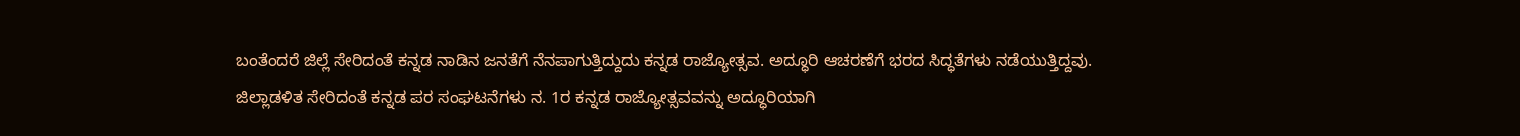ಬಂತೆಂದರೆ ಜಿಲ್ಲೆ ಸೇರಿದಂತೆ ಕನ್ನಡ ನಾಡಿನ ಜನತೆಗೆ ನೆನಪಾಗುತ್ತಿದ್ದುದು ಕನ್ನಡ ರಾಜ್ಯೋತ್ಸವ. ಅದ್ಧೂರಿ ಆಚರಣೆಗೆ ಭರದ ಸಿದ್ಧತೆಗಳು ನಡೆಯುತ್ತಿದ್ದವು. ಜಿಲ್ಲಾಡಳಿತ ಸೇರಿದಂತೆ ಕನ್ನಡ ಪರ ಸಂಘಟನೆಗಳು ನ. 1ರ ಕನ್ನಡ ರಾಜ್ಯೋತ್ಸವವನ್ನು ಅದ್ಧೂರಿಯಾಗಿ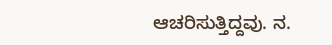ಆಚರಿಸುತ್ತಿದ್ದವು. ನ.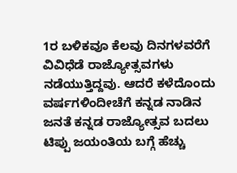1ರ ಬಳಿಕವೂ ಕೆಲವು ದಿನಗಳವರೆಗೆ ವಿವಿಧೆಡೆ ರಾಜ್ಯೋತ್ಸವಗಳು ನಡೆಯುತ್ತಿದ್ದವು. ಆದರೆ ಕಳೆದೊಂದು ವರ್ಷಗಳಿಂದೀಚೆಗೆ ಕನ್ನಡ ನಾಡಿನ ಜನತೆ ಕನ್ನಡ ರಾಜ್ಯೋತ್ಸವ ಬದಲು ಟಿಪ್ಪು ಜಯಂತಿಯ ಬಗ್ಗೆ ಹೆಚ್ಚು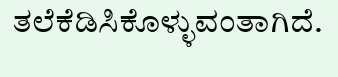ತಲೆಕೆಡಿಸಿಕೊಳ್ಳುವಂತಾಗಿದೆ.